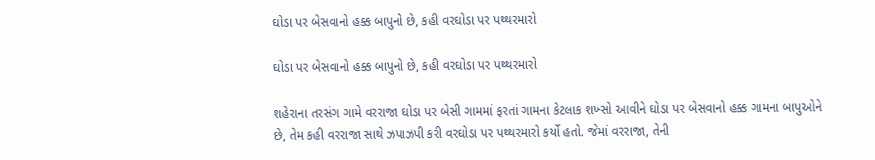ઘોડા પર બેસવાનો હક્ક બાપુનો છે, કહી વરઘોડા પર પથ્થરમારો

ઘોડા પર બેસવાનો હક્ક બાપુનો છે, કહી વરઘોડા પર પથ્થરમારો

શહેરાના તરસંગ ગામે વરરાજા ઘોડા પર બેસી ગામમાં ફરતાં ગામના કેટલાક શખ્સો આવીને ઘોડા પર બેસવાનો હક્ક ગામના બાપુઓને છે, તેમ કહી વરરાજા સાથે ઝપાઝપી કરી વરઘોડા પર પથ્થરમારો કર્યો હતો. જેમાં વરરાજા, તેની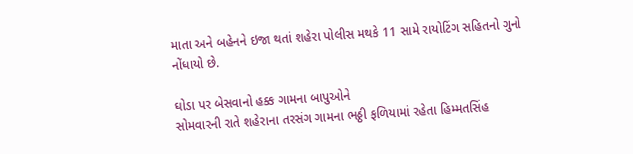માતા અને બહેનને ઇજા થતાં શહેરા પોલીસ મથકે 11 સામે રાયોટિંગ સહિતનો ગુનો નોંધાયો છે.

ઘોડા પર બેસવાનો હક્ક ગામના બાપુઓને
સોમવારની રાતે શહેરાના તરસંગ ગામના ભઠ્ઠી ફળિયામાં રહેતા હિમ્મતસિંહ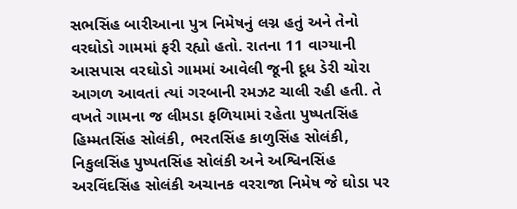સભસિંહ બારીઆના પુત્ર નિમેષનું લગ્ન હતું અને તેનો વરઘોડો ગામમાં ફરી રહ્યો હતો. રાતના 11 વાગ્યાની આસપાસ વરઘોડો ગામમાં આવેલી જૂની દૂધ ડેરી ચોરા આગળ આવતાં ત્યાં ગરબાની રમઝટ ચાલી રહી હતી. તે વખતે ગામના જ લીમડા ફળિયામાં રહેતા પુષ્પતસિંહ હિમ્મતસિંહ સોલંકી, ભરતસિંહ કાળુસિંહ સોલંકી, નિકુલસિંહ પુષ્પતસિંહ સોલંકી અને અશ્વિનસિંહ અરવિંદસિંહ સોલંકી અચાનક વરરાજા નિમેષ જે ઘોડા પર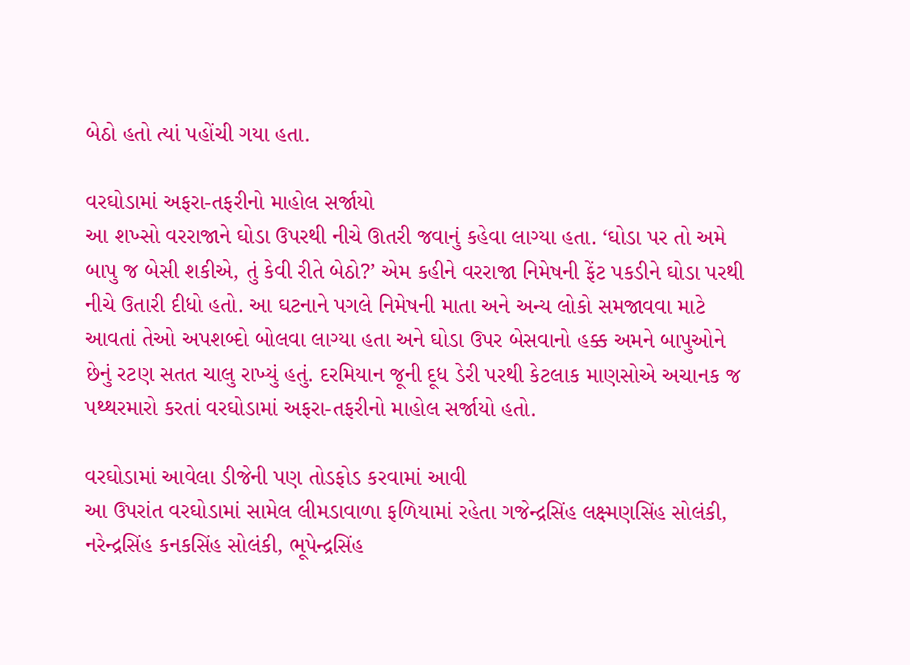બેઠો હતો ત્યાં પહોંચી ગયા હતા.

વરઘોડામાં અફરા-તફરીનો માહોલ સર્જાયો
આ શખ્સો વરરાજાને ઘોડા ઉપરથી નીચે ઊતરી જવાનું કહેવા લાગ્યા હતા. ‘ઘોડા પર તો અમે બાપુ જ બેસી શકીએ, તું કેવી રીતે બેઠો?’ એમ કહીને વરરાજા નિમેષની ફેંટ પકડીને ઘોડા પરથી નીચે ઉતારી દીધો હતો. આ ઘટનાને પગલે નિમેષની માતા અને અન્ય લોકો સમજાવવા માટે આવતાં તેઓ અપશબ્દો બોલવા લાગ્યા હતા અને ઘોડા ઉપર બેસવાનો હક્ક અમને બાપુઓને છેનું રટણ સતત ચાલુ રાખ્યું હતું. દરમિયાન જૂની દૂધ ડેરી પરથી કેટલાક માણસોએ અચાનક જ પથ્થરમારો કરતાં વરઘોડામાં અફરા-તફરીનો માહોલ સર્જાયો હતો.

વરઘોડામાં આવેલા ડીજેની પણ તોડફોડ કરવામાં આવી
આ ઉપરાંત વરઘોડામાં સામેલ લીમડાવાળા ફળિયામાં રહેતા ગજેન્દ્રસિંહ લક્ષ્મણસિંહ સોલંકી, નરેન્દ્રસિંહ કનકસિંહ સોલંકી, ભૂપેન્દ્રસિંહ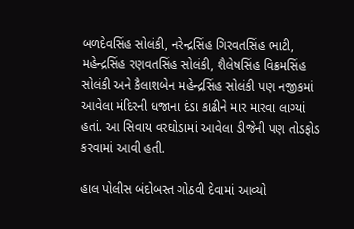બળદેવસિંહ સોલંકી, નરેન્દ્રસિંહ ગિરવતસિંહ ભાટી, મહેન્દ્રસિંહ રણવતસિંહ સોલંકી, શૈલેષસિંહ વિક્રમસિંહ સોલંકી અને કૈલાશબેન મહેન્દ્રસિંહ સોલંકી પણ નજીકમાં આવેલા મંદિરની ધજાના દંડા કાઢીને માર મારવા લાગ્યાં હતાં. આ સિવાય વરઘોડામાં આવેલા ડીજેની પણ તોડફોડ કરવામાં આવી હતી.

હાલ પોલીસ બંદોબસ્ત ગોઠવી દેવામાં આવ્યો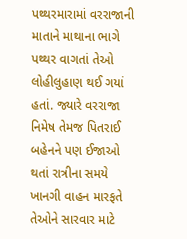પથ્થરમારામાં વરરાજાની માતાને માથાના ભાગે પથ્થર વાગતાં તેઓ લોહીલુહાણ થઈ ગયાં હતાં. જ્યારે વરરાજા નિમેષ તેમજ પિતરાઈ બહેનને પણ ઈજાઓ થતાં રાત્રીના સમયે ખાનગી વાહન મારફતે તેઓને સારવાર માટે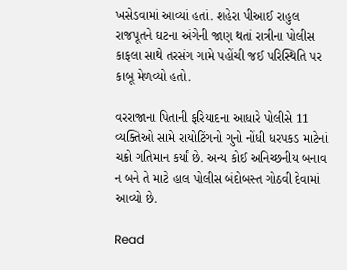ખસેડવામાં આવ્યાં હતાં. શહેરા પીઆઈ રાહુલ રાજપૂતને ઘટના અંગેની જાણ થતાં રાત્રીના પોલીસ કાફલા સાથે તરસંગ ગામે પહોંચી જઈ પરિસ્થિતિ પર કાબૂ મેળવ્યો હતો.

વરરાજાના પિતાની ફરિયાદના આધારે પોલીસે 11 વ્યક્તિઓ સામે રાયોટિંગનો ગુનો નોંધી ધરપકડ માટેનાં ચક્રો ગતિમાન કર્યાં છે. અન્ય કોઈ અનિચ્છનીય બનાવ ન બને તે માટે હાલ પોલીસ બંદોબસ્ત ગોઠવી દેવામાં આવ્યો છે.

Read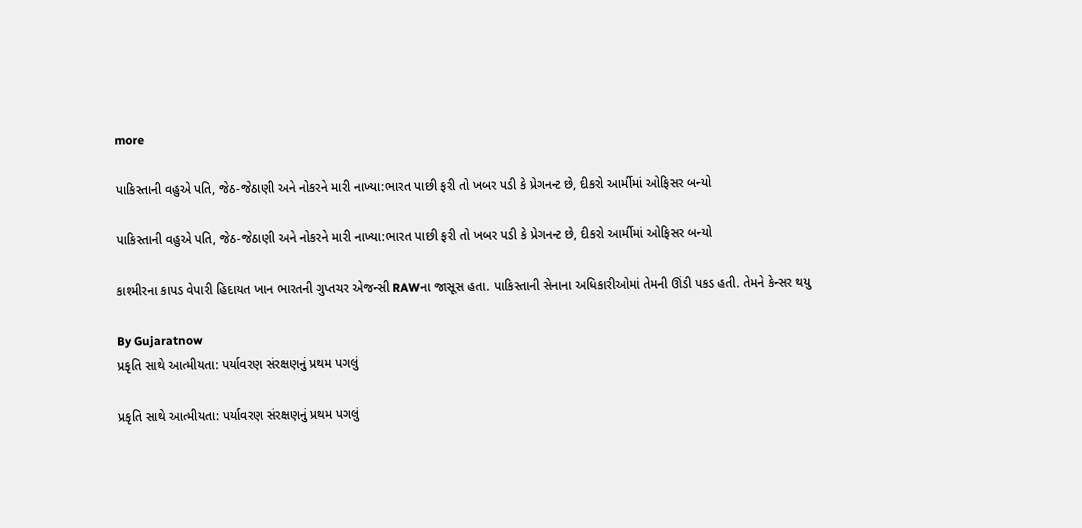more

પાકિસ્તાની વહુએ પતિ, જેઠ-જેઠાણી અને નોકરને મારી નાખ્યા:ભારત પાછી ફરી તો ખબર પડી કે પ્રેગનન્ટ છે, દીકરો આર્મીમાં ઓફિસર બન્યો

પાકિસ્તાની વહુએ પતિ, જેઠ-જેઠાણી અને નોકરને મારી નાખ્યા:ભારત પાછી ફરી તો ખબર પડી કે પ્રેગનન્ટ છે, દીકરો આર્મીમાં ઓફિસર બન્યો

કાશ્મીરના કાપડ વેપારી હિદાયત ખાન ભારતની ગુપ્તચર એજન્સી RAWના જાસૂસ હતા. પાકિસ્તાની સેનાના અધિકારીઓમાં તેમની ઊંડી પકડ હતી. તેમને કેન્સર થયુ

By Gujaratnow
પ્રકૃતિ સાથે આત્મીયતા: પર્યાવરણ સંરક્ષણનું પ્રથમ પગલું

પ્રકૃતિ સાથે આત્મીયતા: પર્યાવરણ સંરક્ષણનું પ્રથમ પગલું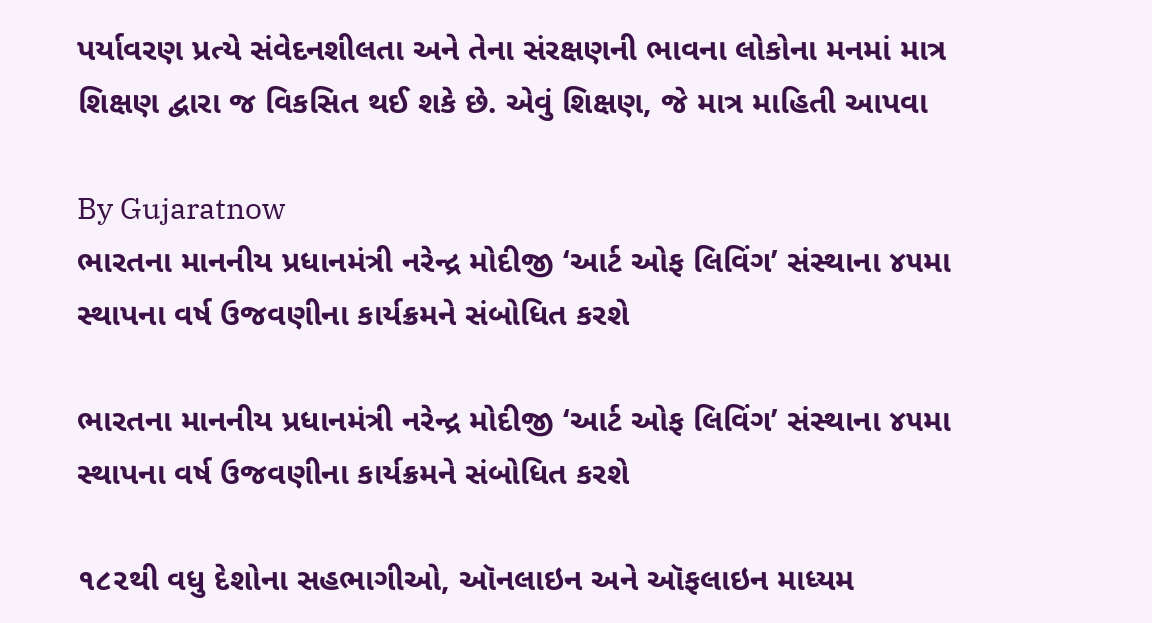પર્યાવરણ પ્રત્યે સંવેદનશીલતા અને તેના સંરક્ષણની ભાવના લોકોના મનમાં માત્ર શિક્ષણ દ્વારા જ વિકસિત થઈ શકે છે. એવું શિક્ષણ, જે માત્ર માહિતી આપવા

By Gujaratnow
ભારતના માનનીય પ્રધાનમંત્રી નરેન્દ્ર મોદીજી ‘આર્ટ ઓફ લિવિંગ’ સંસ્થાના ૪૫મા સ્થાપના વર્ષ ઉજવણીના કાર્યક્રમને સંબોધિત કરશે

ભારતના માનનીય પ્રધાનમંત્રી નરેન્દ્ર મોદીજી ‘આર્ટ ઓફ લિવિંગ’ સંસ્થાના ૪૫મા સ્થાપના વર્ષ ઉજવણીના કાર્યક્રમને સંબોધિત કરશે

૧૮૨થી વધુ દેશોના સહભાગીઓ, ઑનલાઇન અને ઑફલાઇન માધ્યમ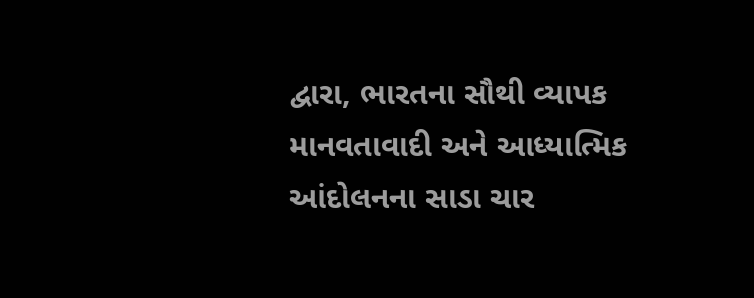દ્વારા, ભારતના સૌથી વ્યાપક માનવતાવાદી અને આધ્યાત્મિક આંદોલનના સાડા ચાર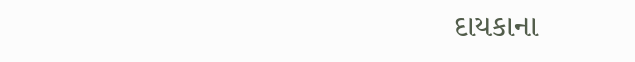દાયકાના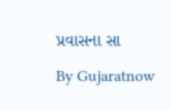પ્રવાસના સા

By Gujaratnow